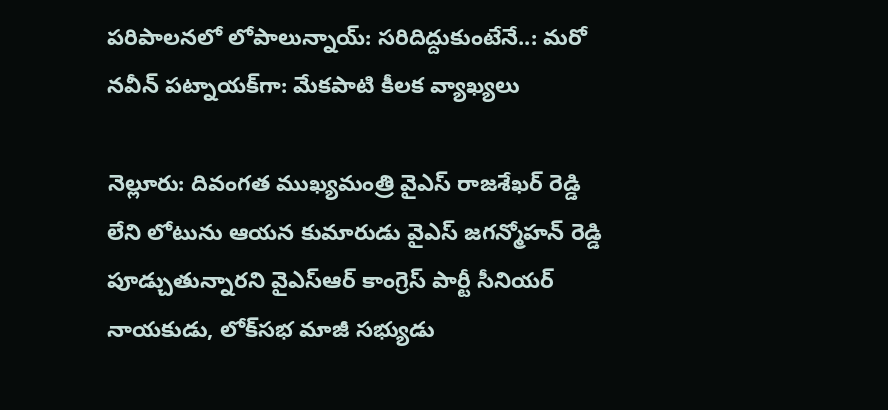పరిపాలనలో లోపాలున్నాయ్: సరిదిద్దుకుంటేనే..: మరో నవీన్ పట్నాయక్‌గా: మేకపాటి కీలక వ్యాఖ్యలు

నెల్లూరు: దివంగత ముఖ్యమంత్రి వైఎస్ రాజశేఖర్ రెడ్డి లేని లోటును ఆయన కుమారుడు వైఎస్ జగన్మోహన్ రెడ్డి పూడ్చుతున్నారని వైఎస్ఆర్ కాంగ్రెస్ పార్టీ సీనియర్ నాయకుడు, లోక్‌సభ మాజీ సభ్యుడు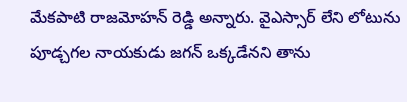మేకపాటి రాజమోహన్ రెడ్డి అన్నారు. వైఎస్సార్ లేని లోటును పూడ్చగల నాయకుడు జగన్ ఒక్కడేనని తాను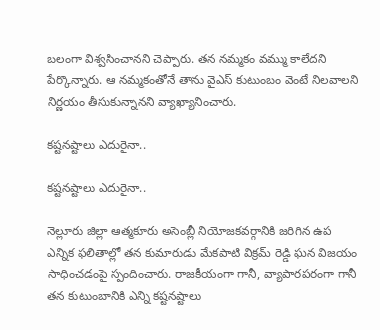బలంగా విశ్వసించానని చెప్పారు. తన నమ్మకం వమ్ము కాలేదని పేర్కొన్నారు. ఆ నమ్మకంతోనే తాను వైఎస్ కుటుంబం వెంటే నిలవాలని నిర్ణయం తీసుకున్నానని వ్యాఖ్యానించారు.

కష్టనష్టాలు ఎదురైనా..

కష్టనష్టాలు ఎదురైనా..

నెల్లూరు జిల్లా ఆత్మకూరు అసెంబ్లీ నియోజకవర్గానికి జరిగిన ఉప ఎన్నిక ఫలితాల్లో తన కుమారుడు మేకపాటి విక్రమ్ రెడ్డి ఘన విజయం సాధించడంపై స్పందించారు. రాజకీయంగా గానీ, వ్యాపారపరంగా గానీ తన కుటుంబానికి ఎన్ని కష్టనష్టాలు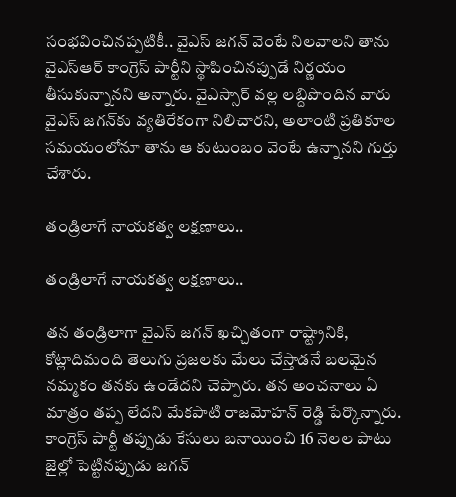సంభవించినప్పటికీ.. వైఎస్ జగన్ వెంటే నిలవాలని తాను వైఎస్ఆర్ కాంగ్రెస్ పార్టీని స్థాపించినప్పుడే నిర్ణయం తీసుకున్నానని అన్నారు. వైఎస్సార్ వల్ల లబ్దిపొందిన వారు వైఎస్ జగన్‌కు వ్యతిరేకంగా నిలిచారని, అలాంటి ప్రతికూల సమయంలోనూ తాను ఆ కుటుంబం వెంటే ఉన్నానని గుర్తు చేశారు.

తండ్రిలాగే నాయకత్వ లక్షణాలు..

తండ్రిలాగే నాయకత్వ లక్షణాలు..

తన తండ్రిలాగా వైఎస్ జగన్ ఖచ్చితంగా రాష్ట్రానికి, కోట్లాదిమంది తెలుగు ప్రజలకు మేలు చేస్తాడనే బలమైన నమ్మకం తనకు ఉండేదని చెప్పారు. తన అంచనాలు ఏ మాత్రం తప్ప లేదని మేకపాటి రాజమోహన్ రెడ్డి పేర్కొన్నారు. కాంగ్రెస్ పార్టీ తప్పుడు కేసులు బనాయించి 16 నెలల పాటు జైల్లో పెట్టినప్పుడు జగన్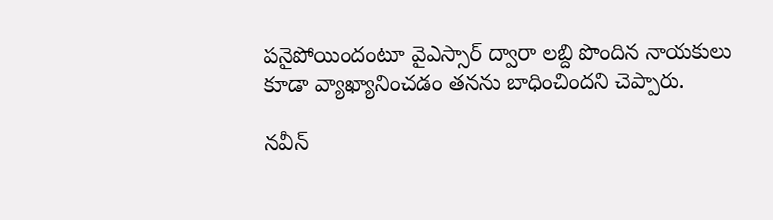పనైపోయిందంటూ వైఎస్సార్ ద్వారా లబ్ది పొందిన నాయకులు కూడా వ్యాఖ్యానించడం తనను బాధించిందని చెప్పారు.

నవీన్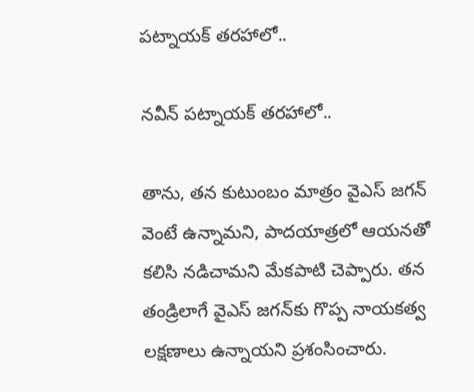పట్నాయక్ తరహాలో..

నవీన్ పట్నాయక్ తరహాలో..

తాను, తన కుటుంబం మాత్రం వైఎస్ జగన్ వెంటే ఉన్నామని, పాదయాత్రలో ఆయనతో కలిసి నడిచామని మేకపాటి చెప్పారు. తన తండ్రిలాగే వైఎస్ జగన్‌కు గొప్ప నాయకత్వ లక్షణాలు ఉన్నాయని ప్రశంసించారు.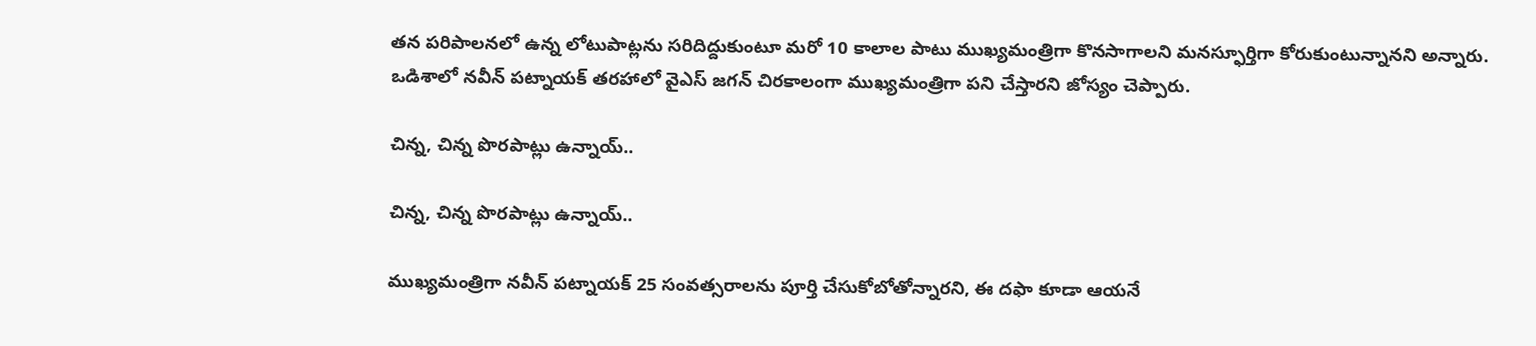తన పరిపాలనలో ఉన్న లోటుపాట్లను సరిదిద్దుకుంటూ మరో 10 కాలాల పాటు ముఖ్యమంత్రిగా కొనసాగాలని మనస్ఫూర్తిగా కోరుకుంటున్నానని అన్నారు. ఒడిశాలో నవీన్ పట్నాయక్ తరహాలో వైఎస్ జగన్ చిరకాలంగా ముఖ్యమంత్రిగా పని చేస్తారని జోస్యం చెప్పారు.

చిన్న, చిన్న పొరపాట్లు ఉన్నాయ్..

చిన్న, చిన్న పొరపాట్లు ఉన్నాయ్..

ముఖ్యమంత్రిగా నవీన్ పట్నాయక్ 25 సంవత్సరాలను పూర్తి చేసుకోబోతోన్నారని, ఈ దఫా కూడా ఆయనే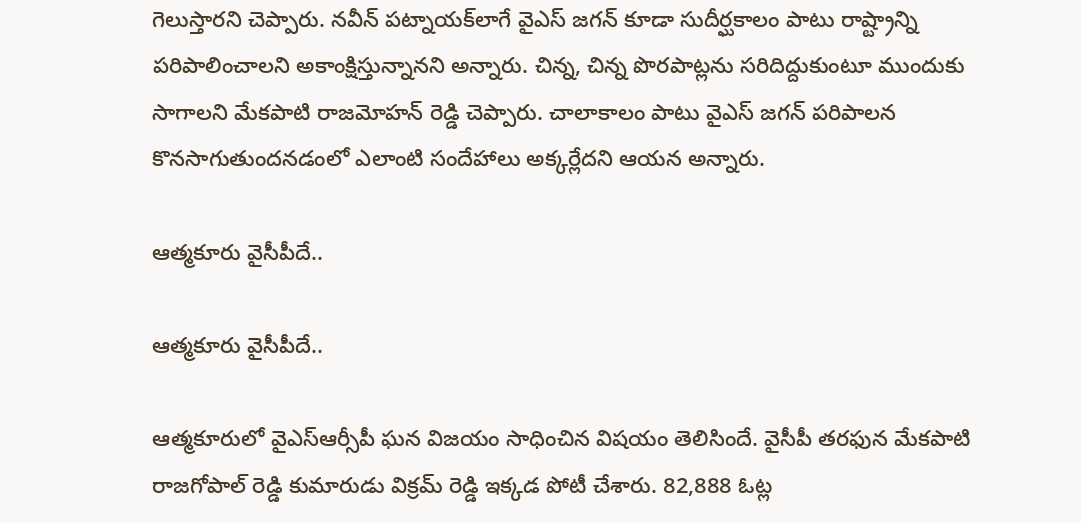గెలుస్తారని చెప్పారు. నవీన్ పట్నాయక్‌లాగే వైఎస్ జగన్ కూడా సుదీర్ఘకాలం పాటు రాష్ట్రాన్ని పరిపాలించాలని అకాంక్షిస్తున్నానని అన్నారు. చిన్న, చిన్న పొరపాట్లను సరిదిద్దుకుంటూ ముందుకు సాగాలని మేకపాటి రాజమోహన్ రెడ్డి చెప్పారు. చాలాకాలం పాటు వైఎస్ జగన్ పరిపాలన కొనసాగుతుందనడంలో ఎలాంటి సందేహాలు అక్కర్లేదని ఆయన అన్నారు.

ఆత్మకూరు వైసీపీదే..

ఆత్మకూరు వైసీపీదే..

ఆత్మకూరులో వైఎస్ఆర్సీపీ ఘన విజయం సాధించిన విషయం తెలిసిందే. వైసీపీ తరఫున మేకపాటి రాజగోపాల్ రెడ్డి కుమారుడు విక్రమ్ రెడ్డి ఇక్కడ పోటీ చేశారు. 82,888 ఓట్ల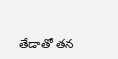తేడాతో తన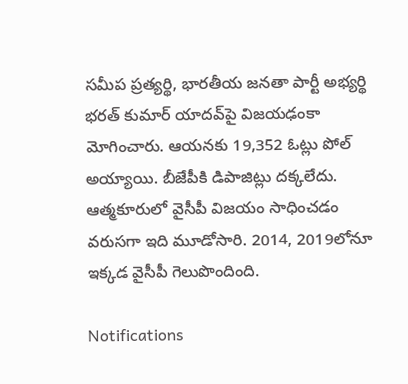సమీప ప్రత్యర్థి, భారతీయ జనతా పార్టీ అభ్యర్థి భరత్ కుమార్ యాదవ్‌పై విజయఢంకా మోగించారు. ఆయనకు 19,352 ఓట్లు పోల్ అయ్యాయి. బీజేపీకి డిపాజిట్లు దక్కలేదు. ఆత్మకూరులో వైసీపీ విజయం సాధించడం వరుసగా ఇది మూడోసారి. 2014, 2019లోనూ ఇక్కడ వైసీపీ గెలుపొందింది.

Notifications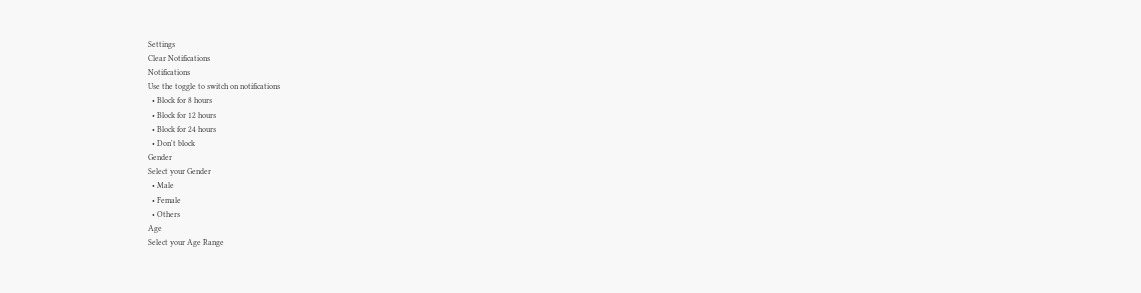Settings
Clear Notifications
Notifications
Use the toggle to switch on notifications
  • Block for 8 hours
  • Block for 12 hours
  • Block for 24 hours
  • Don't block
Gender
Select your Gender
  • Male
  • Female
  • Others
Age
Select your Age Range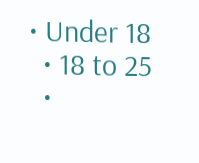• Under 18
  • 18 to 25
  •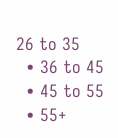26 to 35
  • 36 to 45
  • 45 to 55
  • 55+